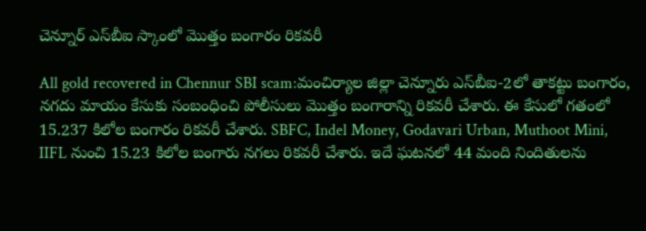చెన్నూర్ ఎస్‌బీఐ స్కాంలో మొత్తం బంగారం రిక‌వ‌రీ

All gold recovered in Chennur SBI scam:మంచిర్యాల జిల్లా చెన్నూరు ఎస్‌బీఐ-2లో తాకట్టు బంగారం, నగదు మాయం కేసుకు సంబంధించి పోలీసులు మొత్తం బంగారాన్ని రిక‌వ‌రీ చేశారు. ఈ కేసులో గ‌తంలో 15.237 కిలోల బంగారం రికవరీ చేశారు. SBFC, Indel Money, Godavari Urban, Muthoot Mini, IIFL నుంచి 15.23 కిలోల బంగారు నగలు రికవరీ చేశారు. ఇదే ఘ‌ట‌న‌లో 44 మంది నిందితులను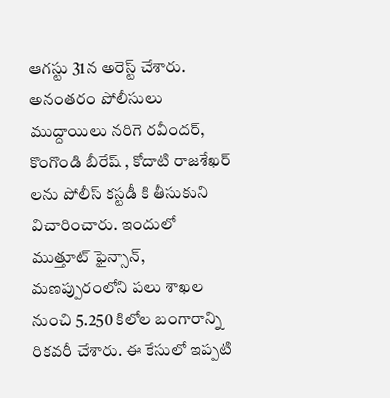ఆగ‌స్టు 31న అరెస్ట్ చేశారు. అనంత‌రం పోలీసులు ముద్దాయిలు నరిగె రవీంద‌ర్, కొంగొండి బీరేష్ , కోదాటి రాజశేఖర్ లను పోలీస్ కస్టడీ కి తీసుకుని విచారించారు. ఇందులో ముత్తూట్ ఫైన్సాన్‌, మ‌ణప్పురంలోని ప‌లు శాఖ‌ల నుంచి 5.250 కిలోల బంగారాన్ని రిక‌వ‌రీ చేశారు. ఈ కేసులో ఇప్పటి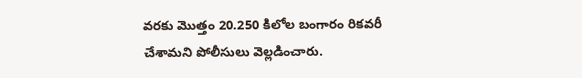వరకు మొత్తం 20.250 కిలోల బంగారం రికవరీ చేశామ‌ని పోలీసులు వెల్ల‌డించారు.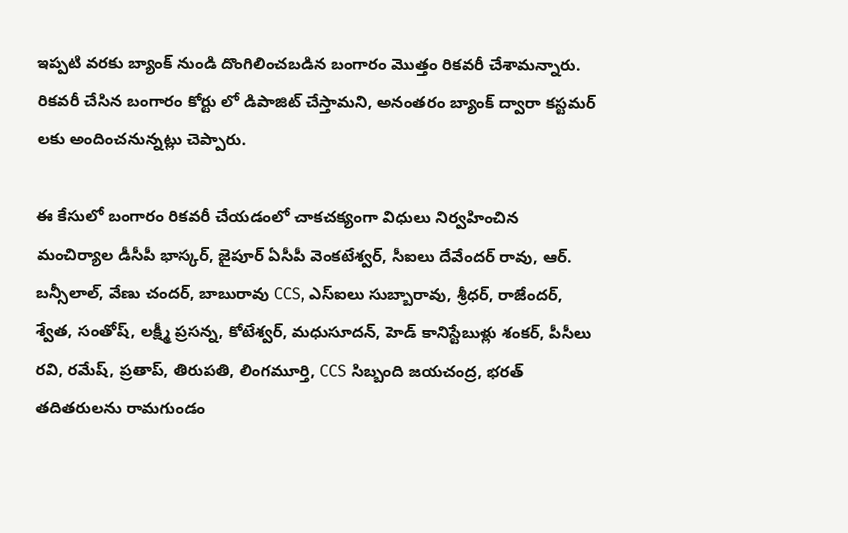ఇప్ప‌టి వ‌ర‌కు బ్యాంక్ నుండి దొంగిలించబడిన బంగారం మొత్తం రికవరీ చేశామ‌న్నారు. రికవరీ చేసిన బంగారం కోర్టు లో డిపాజిట్ చేస్తామ‌ని, అనంతరం బ్యాంక్ ద్వారా కస్టమర్ లకు అందించనున్న‌ట్లు చెప్పారు.

ఈ కేసులో బంగారం రికవరీ చేయడంలో చాకచక్యంగా విధులు నిర్వహించిన మంచిర్యాల డీసీపీ భాస్కర్, జైపూర్ ఏసీపీ వెంకటేశ్వర్, సీఐలు దేవేందర్ రావు, ఆర్. బన్సీలాల్, వేణు చందర్, బాబురావు CCS, ఎస్‌ఐలు సుబ్బారావు, శ్రీధర్, రాజేందర్, శ్వేత, సంతోష్, లక్ష్మీ ప్రసన్న, కోటేశ్వర్, మధుసూదన్, హెడ్ కానిస్టేబుళ్లు శంకర్, పీసీలు రవి, రమేష్, ప్రతాప్, తిరుపతి, లింగమూర్తి, CCS సిబ్బంది జయచంద్ర, భరత్ తదితరులను రామగుండం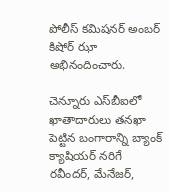పోలీస్ క‌మిష‌నర్ అంబ‌ర్ కిషోర్ ఝా అభినందించారు.

చెన్నూరు ఎస్‌బీఐలో ఖాతాదారులు త‌న‌ఖా పెట్టిన బంగారాన్ని బ్యాంక్‌ క్యాషియర్‌ నరిగే రవీందర్‌, మేనేజర్‌,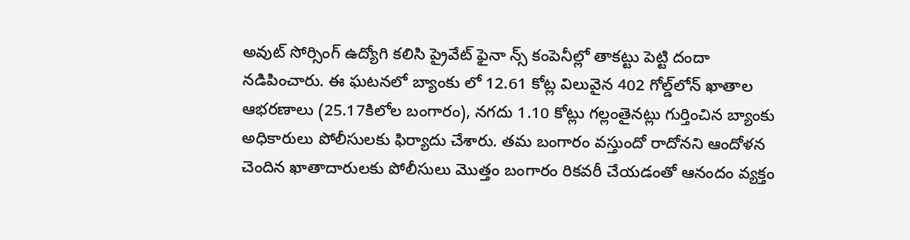అవుట్‌ సోర్సింగ్‌ ఉద్యోగి కలిసి ప్రైవేట్‌ ఫైనా న్స్‌ కంపెనీల్లో తాకట్టు పెట్టి దందా న‌డిపించారు. ఈ ఘ‌ట‌న‌లో బ్యాంకు లో 12.61 కోట్ల విలువైన 402 గోల్డ్‌లోన్‌ ఖాతాల ఆభరణాలు (25.17కిలోల బంగారం), నగదు 1.10 కోట్లు గల్లంతైనట్లు గుర్తించిన బ్యాంకు అధికారులు పోలీసుల‌కు ఫిర్యాదు చేశారు. త‌మ బంగారం వ‌స్తుందో రాదోన‌ని ఆందోళ‌న చెందిన ఖాతాదారుల‌కు పోలీసులు మొత్తం బంగారం రిక‌వరీ చేయ‌డంతో ఆనందం వ్య‌క్తం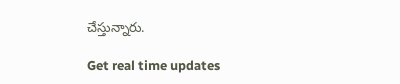చేస్తున్నారు.

Get real time updates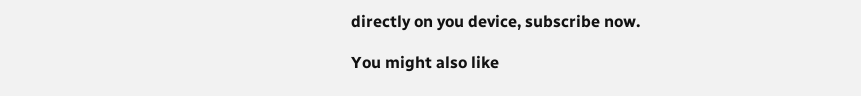directly on you device, subscribe now.

You might also like